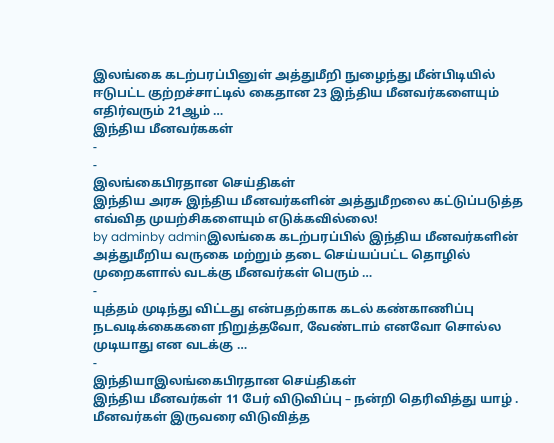இலங்கை கடற்பரப்பினுள் அத்துமீறி நுழைந்து மீன்பிடியில் ஈடுபட்ட குற்றச்சாட்டில் கைதான 23 இந்திய மீனவர்களையும் எதிர்வரும் 21ஆம் …
இந்திய மீனவர்ககள்
-
-
இலங்கைபிரதான செய்திகள்
இந்திய அரசு இந்திய மீனவர்களின் அத்துமீறலை கட்டுப்படுத்த எவ்வித முயற்சிகளையும் எடுக்கவில்லை!
by adminby adminஇலங்கை கடற்பரப்பில் இந்திய மீனவர்களின் அத்துமீறிய வருகை மற்றும் தடை செய்யப்பட்ட தொழில் முறைகளால் வடக்கு மீனவர்கள் பெரும் …
-
யுத்தம் முடிந்து விட்டது என்பதற்காக கடல் கண்காணிப்பு நடவடிக்கைகளை நிறுத்தவோ, வேண்டாம் எனவோ சொல்ல முடியாது என வடக்கு …
-
இந்தியாஇலங்கைபிரதான செய்திகள்
இந்திய மீனவர்கள் 11 பேர் விடுவிப்பு – நன்றி தெரிவித்து யாழ் . மீனவர்கள் இருவரை விடுவித்த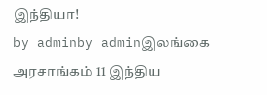இந்தியா!
by adminby adminஇலங்கை அரசாங்கம் 11 இந்திய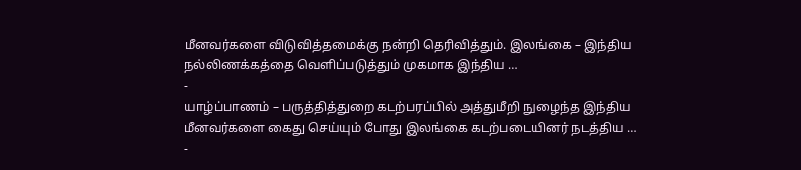மீனவர்களை விடுவித்தமைக்கு நன்றி தெரிவித்தும். இலங்கை – இந்திய நல்லிணக்கத்தை வெளிப்படுத்தும் முகமாக இந்திய …
-
யாழ்ப்பாணம் – பருத்தித்துறை கடற்பரப்பில் அத்துமீறி நுழைந்த இந்திய மீனவர்களை கைது செய்யும் போது இலங்கை கடற்படையினர் நடத்திய …
-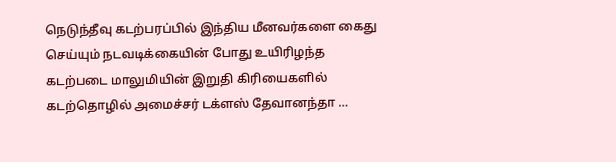நெடுந்தீவு கடற்பரப்பில் இந்திய மீனவர்களை கைது செய்யும் நடவடிக்கையின் போது உயிரிழந்த கடற்படை மாலுமியின் இறுதி கிரியைகளில் கடற்தொழில் அமைச்சர் டக்ளஸ் தேவானந்தா …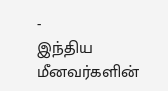-
இந்திய மீனவர்களின்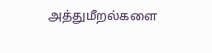அத்துமீறல்களை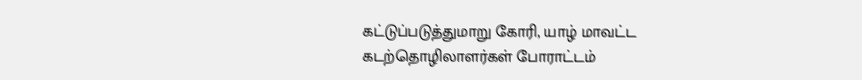கட்டுப்படுத்துமாறு கோரி, யாழ் மாவட்ட கடற்தொழிலாளர்கள் போராட்டம்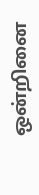ஒன்றினை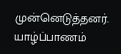முன்னெடுத்தனர். யாழ்ப்பாணம்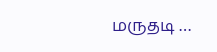மருதடி …